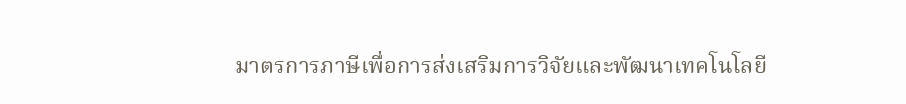มาตรการภาษีเพื่อการส่งเสริมการวิจัยและพัฒนาเทคโนโลยี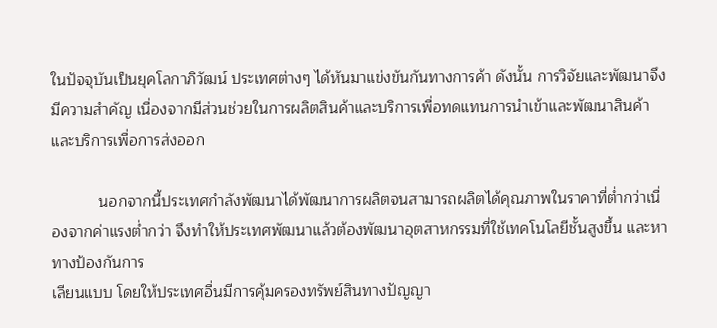ในปัจจุบันเป็นยุคโลกาภิวัฒน์ ประเทศต่างๆ ได้หันมาแข่งขันกันทางการค้า ดังนั้น การวิจัยและพัฒนาจึงมีความสำคัญ เนื่องจากมีส่วนช่วยในการผลิตสินค้าและบริการเพื่อทดแทนการนำเข้าและพัฒนาสินค้าและบริการเพื่อการส่งออก

           นอกจากนี้ประเทศกำลังพัฒนาได้พัฒนาการผลิตจนสามารถผลิตได้คุณภาพในราคาที่ต่ำกว่าเนื่องจากค่าแรงต่ำกว่า จึงทำให้ประเทศพัฒนาแล้วต้องพัฒนาอุตสาหกรรมที่ใช้เทคโนโลยีชั้นสูงขึ้น และหาทางป้องกันการ
เลียนแบบ โดยให้ประเทศอื่นมีการคุ้มครองทรัพย์สินทางปัญญา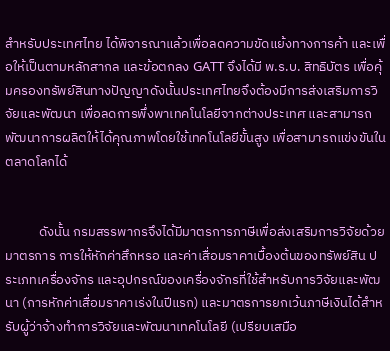สำหรับประเทศไทย ได้พิจารณาแล้วเพื่อลดความขัดแย้งทางการค้า และเพื่อให้เป็นตามหลักสากล และข้อตกลง GATT จึงได้มี พ.ร.บ. สิทธิบัตร เพื่อคุ้มครองทรัพย์สินทางปัญญาดังนั้นประเทศไทยจึงต้องมีการส่งเสริมการวิจัยและพัฒนา เพื่อลดการพึ่งพาเทคโนโลยีจากต่างประเทศ และสามารถพัฒนาการผลิตให้ได้คุณภาพโดยใช้เทคโนโลยีขั้นสูง เพื่อสามารถแข่งขันในตลาดโลกได้


           ดังนั้น กรมสรรพากรจึงได้มีมาตรการภาษีเพื่อส่งเสริมการวิจัยด้วยมาตรการ การให้หักค่าสึกหรอ และค่าเสื่อมราคาเบื้องต้นของทรัพย์สิน ประเภทเครื่องจักร และอุปกรณ์ของเครื่องจักรที่ใช้สำหรับการวิจัยและพัฒนา (การหักค่าเสื่อมราคาเร่งในปีแรก) และมาตรการยกเว้นภาษีเงินได้สำหรับผู้ว่าจ้างทำการวิจัยและพัฒนาเทคโนโลยี (เปรียบเสมือ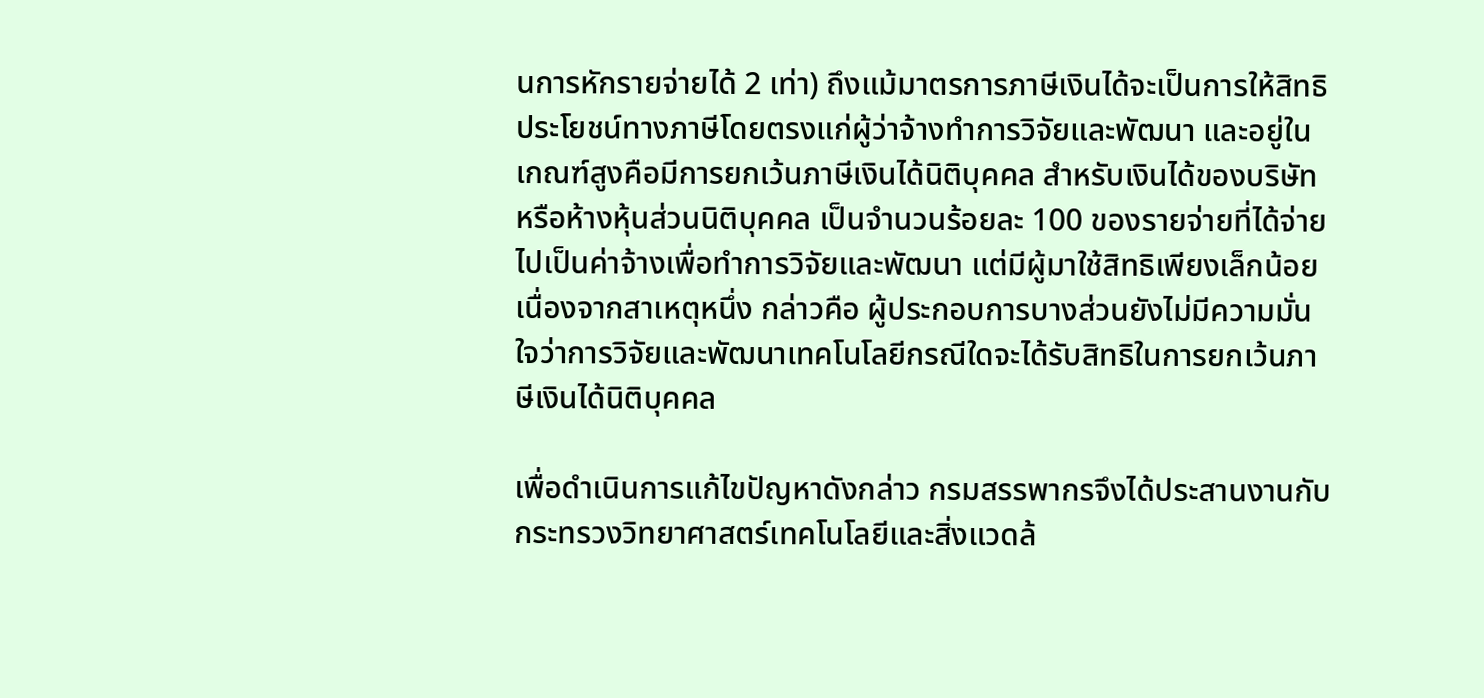นการหักรายจ่ายได้ 2 เท่า) ถึงแม้มาตรการภาษีเงินได้จะเป็นการให้สิทธิประโยชน์ทางภาษีโดยตรงแก่ผู้ว่าจ้างทำการวิจัยและพัฒนา และอยู่ในเกณฑ์สูงคือมีการยกเว้นภาษีเงินได้นิติบุคคล สำหรับเงินได้ของบริษัท หรือห้างหุ้นส่วนนิติบุคคล เป็นจำนวนร้อยละ 100 ของรายจ่ายที่ได้จ่ายไปเป็นค่าจ้างเพื่อทำการวิจัยและพัฒนา แต่มีผู้มาใช้สิทธิเพียงเล็กน้อย เนื่องจากสาเหตุหนึ่ง กล่าวคือ ผู้ประกอบการบางส่วนยังไม่มีความมั่นใจว่าการวิจัยและพัฒนาเทคโนโลยีกรณีใดจะได้รับสิทธิในการยกเว้นภาษีเงินได้นิติบุคคล

เพื่อดำเนินการแก้ไขปัญหาดังกล่าว กรมสรรพากรจึงได้ประสานงานกับกระทรวงวิทยาศาสตร์เทคโนโลยีและสิ่งแวดล้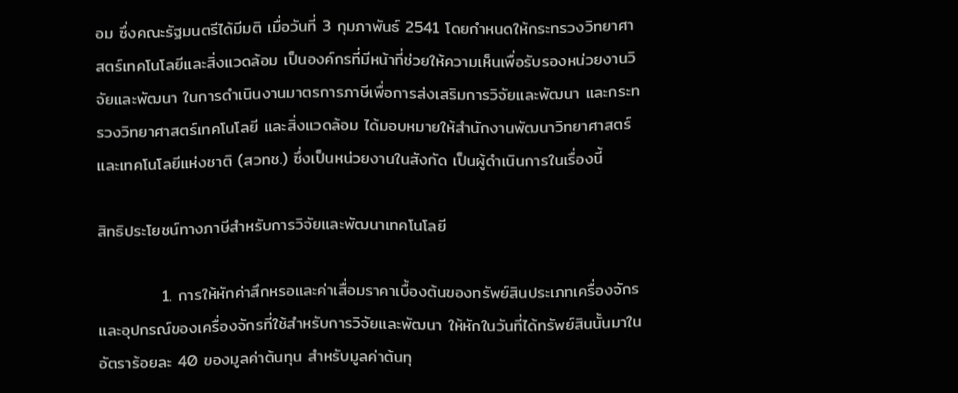อม ซึ่งคณะรัฐมนตรีได้มีมติ เมื่อวันที่ 3 กุมภาพันธ์ 2541 โดยกำหนดให้กระทรวงวิทยาศาสตร์เทคโนโลยีและสิ่งแวดล้อม เป็นองค์กรที่มีหน้าที่ช่วยให้ความเห็นเพื่อรับรองหน่วยงานวิจัยและพัฒนา ในการดำเนินงานมาตรการภาษีเพื่อการส่งเสริมการวิจัยและพัฒนา และกระทรวงวิทยาศาสตร์เทคโนโลยี และสิ่งแวดล้อม ได้มอบหมายให้สำนักงานพัฒนาวิทยาศาสตร์และเทคโนโลยีแห่งชาติ (สวทช.) ซึ่งเป็นหน่วยงานในสังกัด เป็นผู้ดำเนินการในเรื่องนี้

สิทธิประโยชน์ทางภาษีสำหรับการวิจัยและพัฒนาเทคโนโลยี

           1. การให้หักค่าสึกหรอและค่าเสื่อมราคาเบื้องต้นของทรัพย์สินประเภทเครื่องจักร และอุปกรณ์ของเครื่องจักรที่ใช้สำหรับการวิจัยและพัฒนา ให้หักในวันที่ได้ทรัพย์สินนั้นมาในอัตราร้อยละ 40 ของมูลค่าต้นทุน สำหรับมูลค่าต้นทุ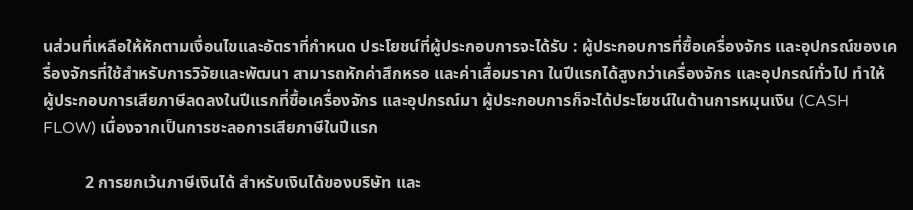นส่วนที่เหลือให้หักตามเงื่อนไขและอัตราที่กำหนด ประโยชน์ที่ผู้ประกอบการจะได้รับ : ผู้ประกอบการที่ซื้อเครื่องจักร และอุปกรณ์ของเครื่องจักรที่ใช้สำหรับการวิจัยและพัฒนา สามารถหักค่าสึกหรอ และค่าเสื่อมราคา ในปีแรกได้สูงกว่าเครื่องจักร และอุปกรณ์ทั่วไป ทำให้
ผู้ประกอบการเสียภาษีลดลงในปีแรกที่ซื้อเครื่องจักร และอุปกรณ์มา ผู้ประกอบการก็จะได้ประโยชน์ในด้านการหมุนเงิน (CASH FLOW) เนื่องจากเป็นการชะลอการเสียภาษีในปีแรก

          2 การยกเว้นภาษีเงินได้ สำหรับเงินได้ของบริษัท และ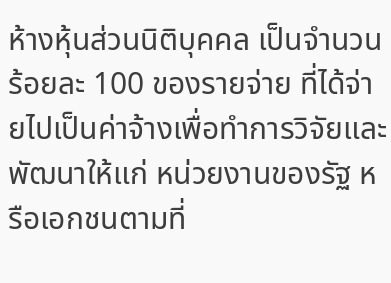ห้างหุ้นส่วนนิติบุคคล เป็นจำนวนร้อยละ 100 ของรายจ่าย ที่ได้จ่ายไปเป็นค่าจ้างเพื่อทำการวิจัยและพัฒนาให้แก่ หน่วยงานของรัฐ หรือเอกชนตามที่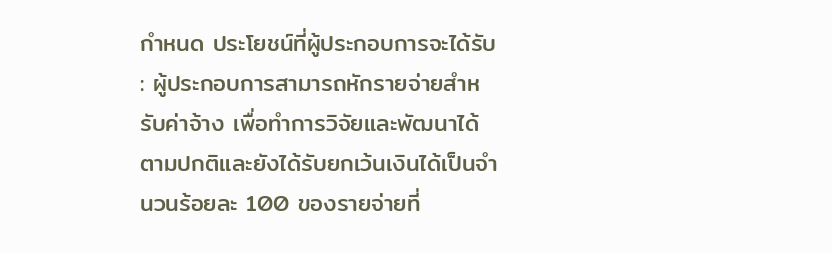กำหนด ประโยชน์ที่ผู้ประกอบการจะได้รับ : ผู้ประกอบการสามารถหักรายจ่ายสำหรับค่าจ้าง เพื่อทำการวิจัยและพัฒนาได้ตามปกติและยังได้รับยกเว้นเงินได้เป็นจำนวนร้อยละ 100 ของรายจ่ายที่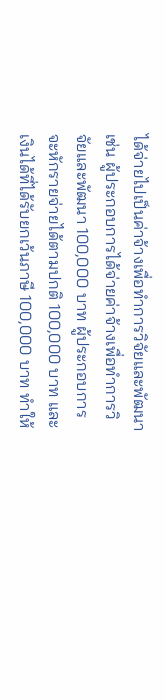ได้จ่ายไปเป็นค่าจ้างเพื่อทำการวิจัยและพัฒนา เช่น ผู้ประกอบการได้จ่ายค่าจ้างเพื่อทำการวิจัยและพัฒนา 100,000 บาท ผู้ประกอบการจะหักรายจ่ายได้ตามปกติ 100,000 บาท และเงินได้ที่ได้รับยกเว้นภาษี 100,000 บาท ทำให้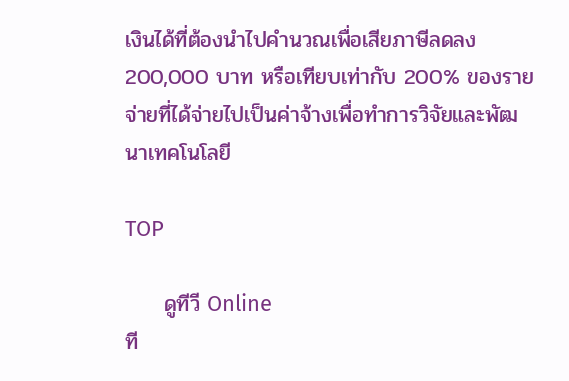เงินได้ที่ต้องนำไปคำนวณเพื่อเสียภาษีลดลง 200,000 บาท หรือเทียบเท่ากับ 200% ของรายจ่ายที่ได้จ่ายไปเป็นค่าจ้างเพื่อทำการวิจัยและพัฒนาเทคโนโลยี

TOP

     ดูทีวี Online
ที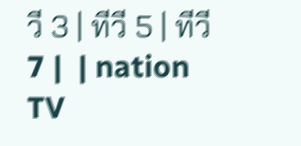วี 3 | ทีวี 5 | ทีวี 7 |  | nation TV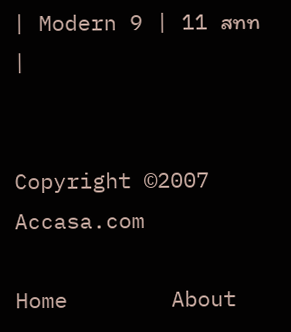| Modern 9 | 11 สทท |


Copyright ©2007 Accasa.com

Home        About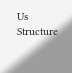Us         Structure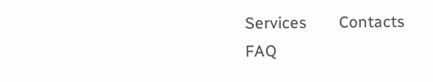Services        Contacts            FAQ